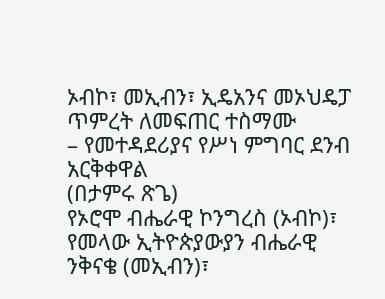ኦብኮ፣ መኢብን፣ ኢዴአንና መኦህዴፓ ጥምረት ለመፍጠር ተስማሙ
– የመተዳደሪያና የሥነ ምግባር ደንብ አርቅቀዋል
(በታምሩ ጽጌ)
የኦሮሞ ብሔራዊ ኮንግረስ (ኦብኮ)፣ የመላው ኢትዮጵያውያን ብሔራዊ ንቅናቄ (መኢብን)፣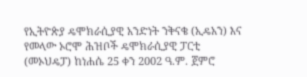የኢትዮጵያ ዴሞክራሲያዊ አንድነት ንቅናቄ (ኢዴአን) እና የመላው ኦሮሞ ሕዝቦች ዴሞክራሲያዊ ፓርቲ (መኦህዴፓ) ከነሐሴ 25 ቀን 2002 ዓ.ም. ጀምሮ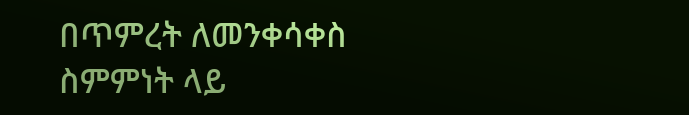በጥምረት ለመንቀሳቀስ ስምምነት ላይ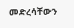መድረሳቸውን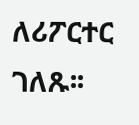ለሪፖርተር ገለጹ፡፡